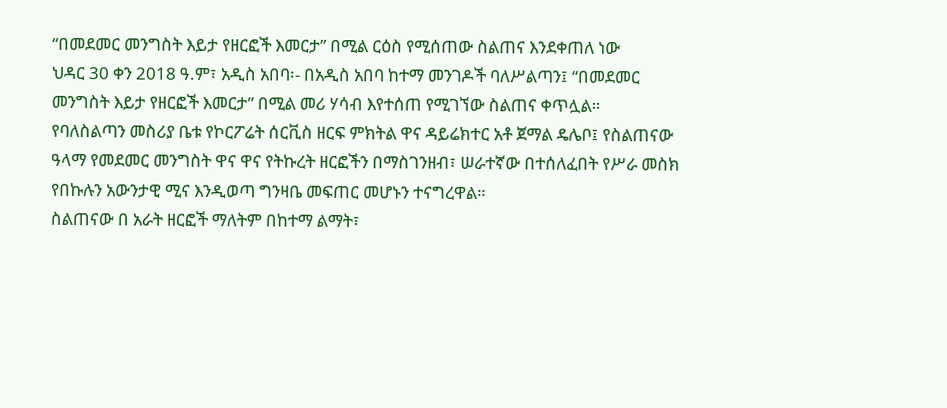“በመደመር መንግስት እይታ የዘርፎች እመርታ” በሚል ርዕስ የሚሰጠው ስልጠና እንደቀጠለ ነው
ህዳር 30 ቀን 2018 ዓ.ም፣ አዲስ አበባ፡- በአዲስ አበባ ከተማ መንገዶች ባለሥልጣን፤ “በመደመር መንግስት እይታ የዘርፎች እመርታ” በሚል መሪ ሃሳብ እየተሰጠ የሚገኘው ስልጠና ቀጥሏል።
የባለስልጣን መስሪያ ቤቱ የኮርፖሬት ሰርቪስ ዘርፍ ምክትል ዋና ዳይሬክተር አቶ ጀማል ዴሌቦ፤ የስልጠናው ዓላማ የመደመር መንግስት ዋና ዋና የትኩረት ዘርፎችን በማስገንዘብ፣ ሠራተኛው በተሰለፈበት የሥራ መስክ የበኩሉን አውንታዊ ሚና እንዲወጣ ግንዛቤ መፍጠር መሆኑን ተናግረዋል።
ስልጠናው በ አራት ዘርፎች ማለትም በከተማ ልማት፣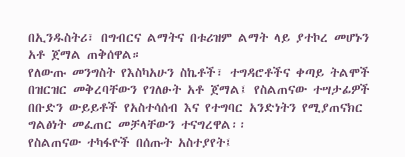በኢንዱስትሪ፣ በግብርና ልማትና በቱሪዝም ልማት ላይ ያተኮረ መሆኑን አቶ ጀማል ጠቅሰዋል።
የለውጡ መንግስት የእስካአሁን ስኬቶች፣ ተግዳሮቶችና ቀጣይ ትልሞች በዝርዝር መቅረባቸውን የገለፁት አቶ ጀማል፤ የስልጠናው ተሣታፊዎች በቡድን ውይይቶች የአስተሳሰብ እና የተግባር አንድነትን የሚያጠናክር ግልፅነት መፈጠር መቻላቸውን ተናግረዋል፡፡
የስልጠናው ተካፋዮች በሰጡት አስተያየት፤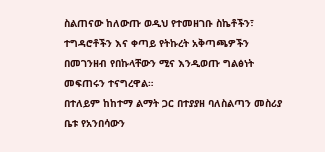ስልጠናው ከለውጡ ወዲህ የተመዘገቡ ስኬቶችን፣ ተግዳሮቶችን እና ቀጣይ የትኩረት አቅጣጫዎችን በመገንዘብ የበኩላቸውን ሚና እንዲወጡ ግልፅነት መፍጠሩን ተናግረዋል።
በተለይም ከከተማ ልማት ጋር በተያያዘ ባለስልጣን መስሪያ ቤቱ የአንበሳውን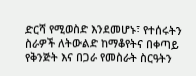ድርሻ የሚወስድ እንደመሆኑ፣ የተሰሩትን ስራዎች ለትውልድ ከማቆየትና በቀጣይ የቅንጅት እና በጋራ የመስራት ስርዓትን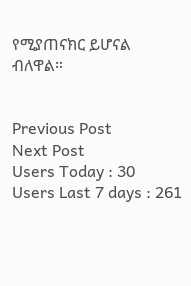የሚያጠናክር ይሆናል ብለዋል።


Previous Post
Next Post
Users Today : 30
Users Last 7 days : 261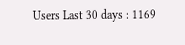Users Last 30 days : 1169